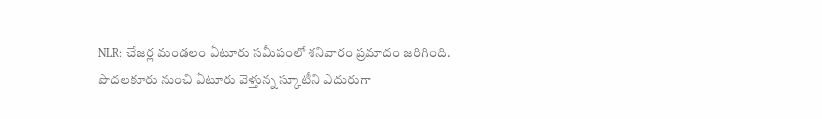NLR: చేజర్ల మండలం ఏటూరు సమీపంలో శనివారం ప్రమాదం జరిగింది. పొదలకూరు నుంచి ఏటూరు వెళ్తున్న స్కూటీని ఎదురుగా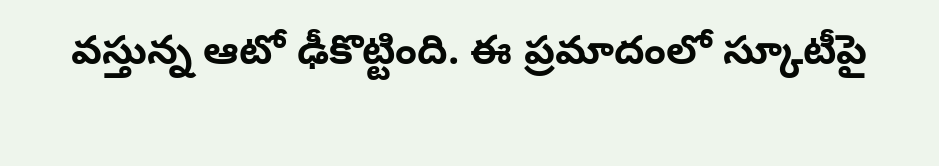వస్తున్న ఆటో ఢీకొట్టింది. ఈ ప్రమాదంలో స్కూటీపై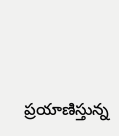ప్రయాణిస్తున్న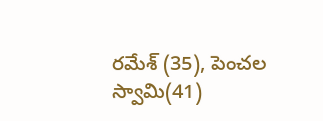రమేశ్ (35), పెంచల స్వామి(41)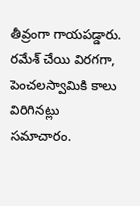తీవ్రంగా గాయపడ్డారు. రమేశ్ చేయి విరగగా, పెంచలస్వామికి కాలు విరిగినట్లు సమాచారం.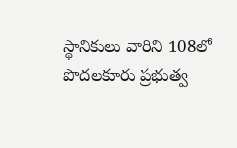స్థానికులు వారిని 108లో పొదలకూరు ప్రభుత్వ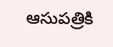ఆసుపత్రికి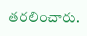తరలించారు.